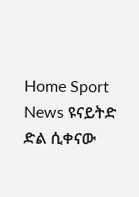Home Sport News ዩናይትድ ድል ሲቀናው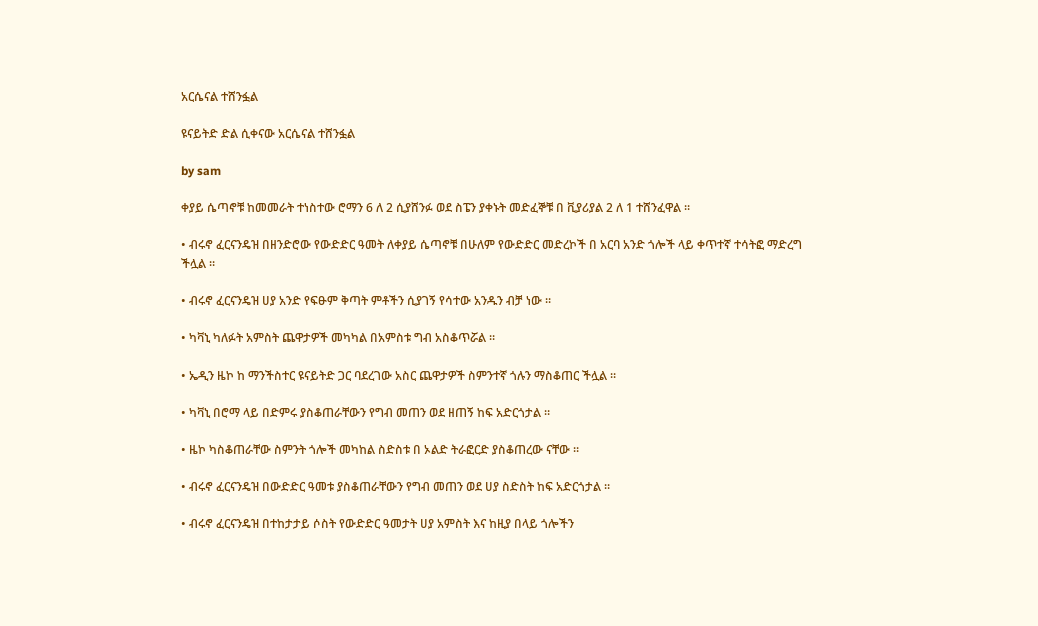አርሴናል ተሸንፏል

ዩናይትድ ድል ሲቀናው አርሴናል ተሸንፏል

by sam

ቀያይ ሴጣኖቹ ከመመራት ተነስተው ሮማን 6 ለ 2 ሲያሸንፉ ወደ ስፔን ያቀኑት መድፈኞቹ በ ቪያሪያል 2 ለ 1 ተሸንፈዋል ።

• ብሩኖ ፈርናንዴዝ በዘንድሮው የውድድር ዓመት ለቀያይ ሴጣኖቹ በሁለም የውድድር መድረኮች በ አርባ አንድ ጎሎች ላይ ቀጥተኛ ተሳትፎ ማድረግ ችሏል ።

• ብሩኖ ፈርናንዴዝ ሀያ አንድ የፍፁም ቅጣት ምቶችን ሲያገኝ የሳተው አንዱን ብቻ ነው ።

• ካቫኒ ካለፉት አምስት ጨዋታዎች መካካል በአምስቱ ግብ አስቆጥሯል ።

• ኤዲን ዜኮ ከ ማንችስተር ዩናይትድ ጋር ባደረገው አስር ጨዋታዎች ስምንተኛ ጎሉን ማስቆጠር ችሏል ።

• ካቫኒ በሮማ ላይ በድምሩ ያስቆጠራቸውን የግብ መጠን ወደ ዘጠኝ ከፍ አድርጎታል ።

• ዜኮ ካስቆጠራቸው ስምንት ጎሎች መካከል ስድስቱ በ ኦልድ ትራፎርድ ያስቆጠረው ናቸው ።

• ብሩኖ ፈርናንዴዝ በውድድር ዓመቱ ያስቆጠራቸውን የግብ መጠን ወደ ሀያ ስድስት ከፍ አድርጎታል ።

• ብሩኖ ፈርናንዴዝ በተከታታይ ሶስት የውድድር ዓመታት ሀያ አምስት እና ከዚያ በላይ ጎሎችን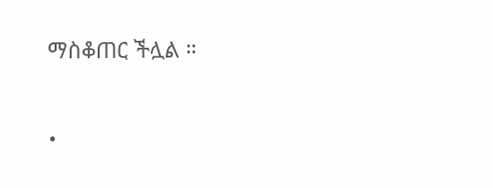ማስቆጠር ችሏል ።

•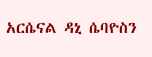አርሴናል ዳኒ ሴባዮስን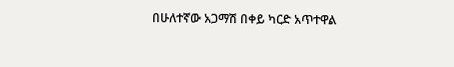በሁለተኛው አጋማሽ በቀይ ካርድ አጥተዋል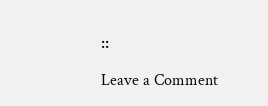።

Leave a Comment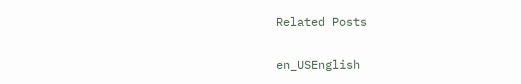Related Posts

en_USEnglish